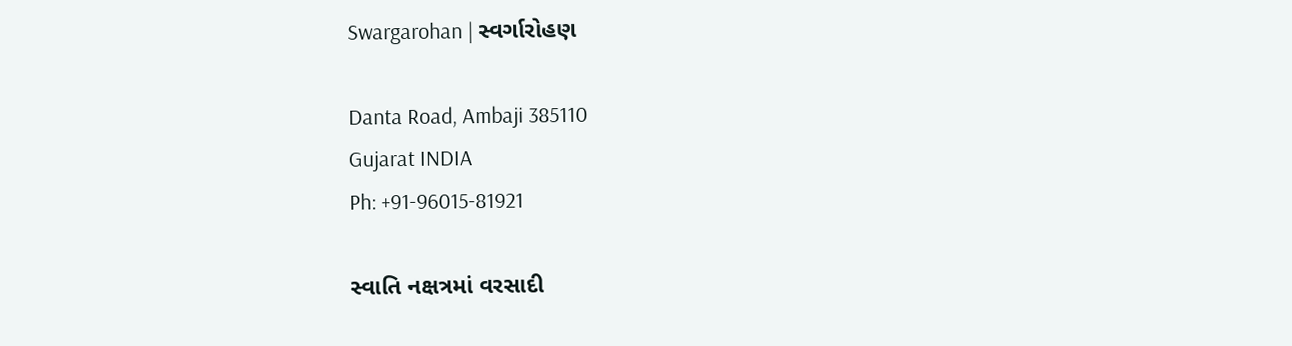Swargarohan | સ્વર્ગારોહણ

Danta Road, Ambaji 385110
Gujarat INDIA
Ph: +91-96015-81921

સ્વાતિ નક્ષત્રમાં વરસાદી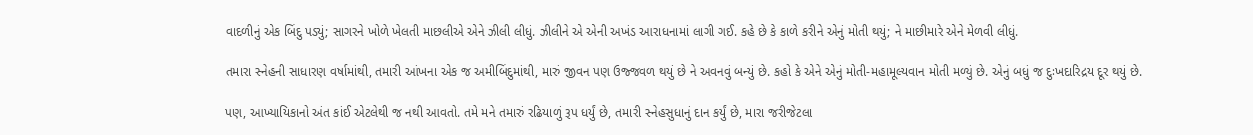વાદળીનું એક બિંદુ પડ્યું; સાગરને ખોળે ખેલતી માછલીએ એને ઝીલી લીધું. ઝીલીને એ એની અખંડ આરાધનામાં લાગી ગઈ. કહે છે કે કાળે કરીને એનું મોતી થયું; ને માછીમારે એને મેળવી લીધું.

તમારા સ્નેહની સાધારણ વર્ષામાંથી, તમારી આંખના એક જ અમીબિંદુમાંથી, મારું જીવન પણ ઉજ્જવળ થયું છે ને અવનવું બન્યું છે. કહો કે એને એનું મોતી-મહામૂલ્યવાન મોતી મળ્યું છે. એનું બધું જ દુઃખદારિદ્રય દૂર થયું છે.

પણ, આખ્યાયિકાનો અંત કાંઈ એટલેથી જ નથી આવતો. તમે મને તમારું રઢિયાળું રૂપ ધર્યું છે, તમારી સ્નેહસુધાનું દાન કર્યું છે, મારા જરીજેટલા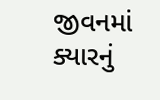જીવનમાં ક્યારનું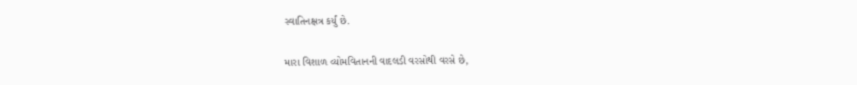સ્વાતિનક્ષત્ર કર્યું છે.

મારા વિશાળ વ્યોમવિતાનની વાદલડી વરસોથી વરસે છે,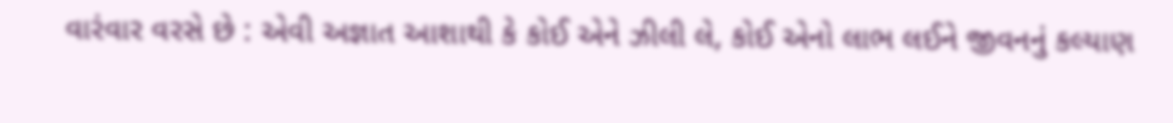વારંવાર વરસે છે : એવી અજ્ઞાત આશાથી કે કોઈ એને ઝીલી લે, કોઈ એનો લાભ લઈને જીવનનું કલ્યાણ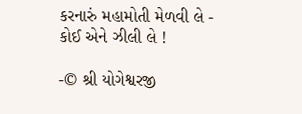કરનારું મહામોતી મેળવી લે - કોઈ એને ઝીલી લે !

-© શ્રી યોગેશ્વરજી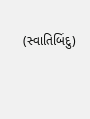(સ્વાતિબિંદુ)